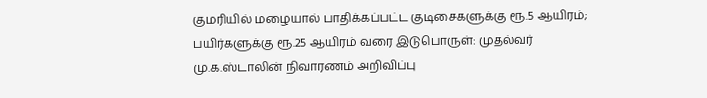குமரியில் மழையால் பாதிக்கப்பட்ட குடிசைகளுக்கு ரூ.5 ஆயிரம்; பயிர்களுக்கு ரூ.25 ஆயிரம் வரை இடுபொருள்: முதல்வர் மு.க.ஸ்டாலின் நிவாரணம் அறிவிப்பு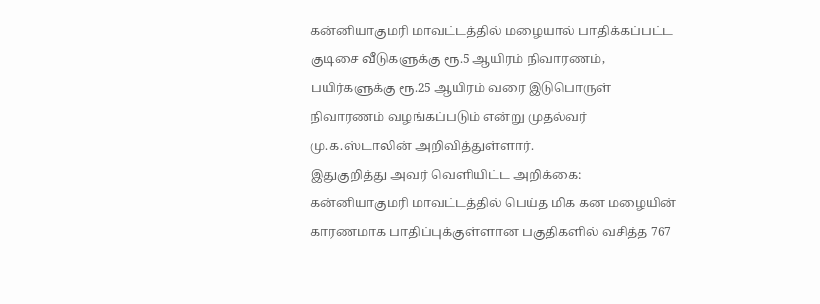கன்னியாகுமரி மாவட்டத்தில் மழையால் பாதிக்கப்பட்ட குடிசை வீடுகளுக்கு ரூ.5 ஆயிரம் நிவாரணம், பயிர்களுக்கு ரூ.25 ஆயிரம் வரை இடுபொருள் நிவாரணம் வழங்கப்படும் என்று முதல்வர் மு.க.ஸ்டாலின் அறிவித்துள்ளார்.
இதுகுறித்து அவர் வெளியிட்ட அறிக்கை: கன்னியாகுமரி மாவட்டத்தில் பெய்த மிக கன மழையின் காரணமாக பாதிப்புக்குள்ளான பகுதிகளில் வசித்த 767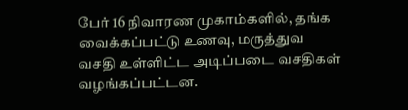பேர் 16 நிவாரண முகாம்களில், தங்க வைக்கப்பட்டு உணவு, மருத்துவ வசதி உள்ளிட்ட அடிப்படை வசதிகள் வழங்கப்பட்டன.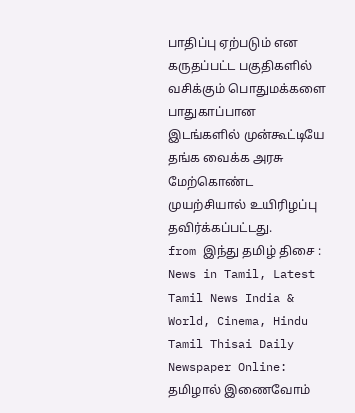பாதிப்பு ஏற்படும் என கருதப்பட்ட பகுதிகளில் வசிக்கும் பொதுமக்களை பாதுகாப்பான இடங்களில் முன்கூட்டியே தங்க வைக்க அரசு மேற்கொண்ட முயற்சியால் உயிரிழப்பு தவிர்க்கப்பட்டது.
from இந்து தமிழ் திசை : News in Tamil, Latest Tamil News India & World, Cinema, Hindu Tamil Thisai Daily Newspaper Online: தமிழால் இணைவோம்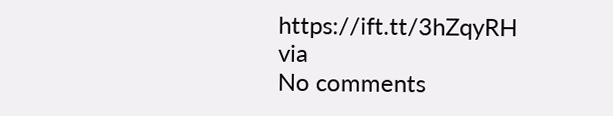https://ift.tt/3hZqyRH
via
No comments